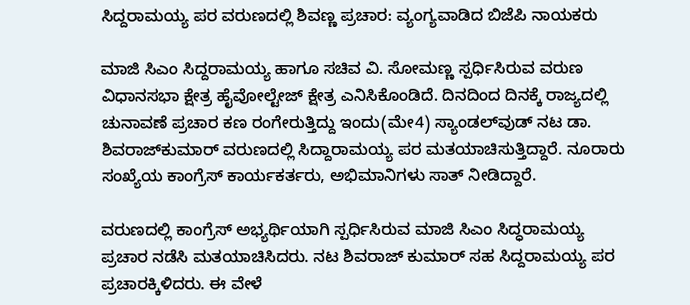ಸಿದ್ದರಾಮಯ್ಯ ಪರ ವರುಣದಲ್ಲಿ ಶಿವಣ್ಣ ಪ್ರಚಾರ: ವ್ಯಂಗ್ಯವಾಡಿದ ಬಿಜೆಪಿ ನಾಯಕರು

ಮಾಜಿ ಸಿಎಂ ಸಿದ್ದರಾಮಯ್ಯ ಹಾಗೂ ಸಚಿವ ವಿ. ಸೋಮಣ್ಣ ಸ್ಪರ್ಧಿಸಿರುವ ವರುಣ ವಿಧಾನಸಭಾ ಕ್ಷೇತ್ರ ಹೈವೋಲ್ಟೇಜ್ ಕ್ಷೇತ್ರ ಎನಿಸಿಕೊಂಡಿದೆ. ದಿನದಿಂದ ದಿನಕ್ಕೆ ರಾಜ್ಯದಲ್ಲಿ ಚುನಾವಣೆ ಪ್ರಚಾರ ಕಣ ರಂಗೇರುತ್ತಿದ್ದು ಇಂದು(ಮೇ4) ಸ್ಯಾಂಡಲ್‌ವುಡ್ ನಟ ಡಾ. ಶಿವರಾಜ್‌ಕುಮಾರ್ ವರುಣದಲ್ಲಿ ಸಿದ್ದಾರಾಮಯ್ಯ ಪರ ಮತಯಾಚಿಸುತ್ತಿದ್ದಾರೆ. ನೂರಾರು ಸಂಖ್ಯೆಯ ಕಾಂಗ್ರೆಸ್ ಕಾರ್ಯಕರ್ತರು, ಅಭಿಮಾನಿಗಳು ಸಾತ್ ನೀಡಿದ್ದಾರೆ.

ವರುಣದಲ್ಲಿ ಕಾಂಗ್ರೆಸ್ ಅಭ್ಯರ್ಥಿಯಾಗಿ ಸ್ಪರ್ಧಿಸಿರುವ ಮಾಜಿ ಸಿಎಂ ಸಿದ್ಧರಾಮಯ್ಯ ಪ್ರಚಾರ ನಡೆಸಿ ಮತಯಾಚಿಸಿದರು. ನಟ ಶಿವರಾಜ್ ಕುಮಾರ್ ಸಹ ಸಿದ್ದರಾಮಯ್ಯ ಪರ ಪ್ರಚಾರಕ್ಕಿಳಿದರು. ಈ ವೇಳೆ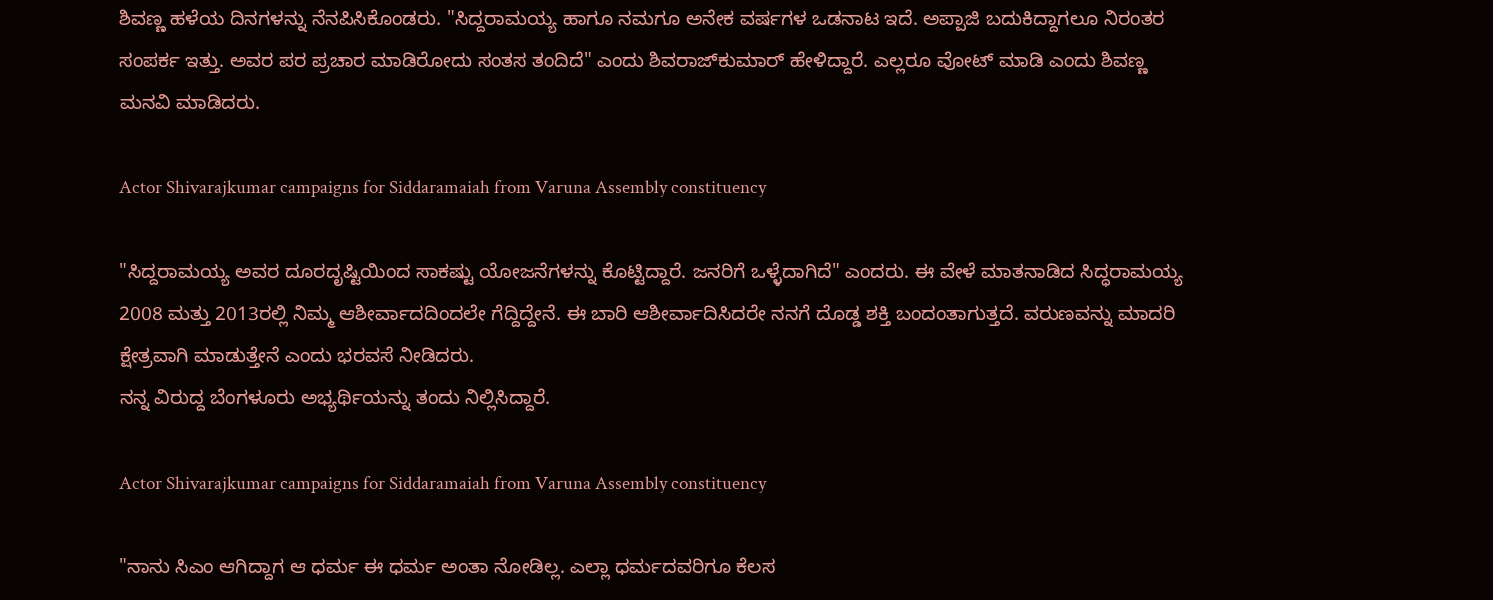ಶಿವಣ್ಣ ಹಳೆಯ ದಿನಗಳನ್ನು ನೆನಪಿಸಿಕೊಂಡರು. "ಸಿದ್ದರಾಮಯ್ಯ ಹಾಗೂ ನಮಗೂ ಅನೇಕ ವರ್ಷಗಳ ಒಡನಾಟ ಇದೆ. ಅಪ್ಪಾಜಿ ಬದುಕಿದ್ದಾಗಲೂ ನಿರಂತರ ಸಂಪರ್ಕ ಇತ್ತು. ಅವರ ಪರ ಪ್ರಚಾರ ಮಾಡಿರೋದು ಸಂತಸ ತಂದಿದೆ" ಎಂದು ಶಿವರಾಜ್‌ಕುಮಾರ್ ಹೇಳಿದ್ದಾರೆ. ಎಲ್ಲರೂ ವೋಟ್ ಮಾಡಿ ಎಂದು ಶಿವಣ್ಣ ಮನವಿ ಮಾಡಿದರು.

Actor Shivarajkumar campaigns for Siddaramaiah from Varuna Assembly constituency

"ಸಿದ್ದರಾಮಯ್ಯ ಅವರ ದೂರದೃಷ್ಟಿಯಿಂದ ಸಾಕಷ್ಟು ಯೋಜನೆಗಳನ್ನು ಕೊಟ್ಟಿದ್ದಾರೆ. ಜನರಿಗೆ ಒಳ್ಳೆದಾಗಿದೆ" ಎಂದರು. ಈ ವೇಳೆ ಮಾತನಾಡಿದ ಸಿದ್ಧರಾಮಯ್ಯ 2008 ಮತ್ತು 2013ರಲ್ಲಿ ನಿಮ್ಮ ಆಶೀರ್ವಾದದಿಂದಲೇ ಗೆದ್ದಿದ್ದೇನೆ. ಈ ಬಾರಿ ಆಶೀರ್ವಾದಿಸಿದರೇ ನನಗೆ ದೊಡ್ಡ ಶಕ್ತಿ ಬಂದಂತಾಗುತ್ತದೆ. ವರುಣವನ್ನು ಮಾದರಿ ಕ್ಷೇತ್ರವಾಗಿ ಮಾಡುತ್ತೇನೆ ಎಂದು ಭರವಸೆ ನೀಡಿದರು.
ನನ್ನ ವಿರುದ್ದ ಬೆಂಗಳೂರು ಅಭ್ಯರ್ಥಿಯನ್ನು ತಂದು ನಿಲ್ಲಿಸಿದ್ದಾರೆ.

Actor Shivarajkumar campaigns for Siddaramaiah from Varuna Assembly constituency

"ನಾನು ಸಿಎಂ ಆಗಿದ್ದಾಗ ಆ ಧರ್ಮ ಈ ಧರ್ಮ ಅಂತಾ ನೋಡಿಲ್ಲ. ಎಲ್ಲಾ ಧರ್ಮದವರಿಗೂ ಕೆಲಸ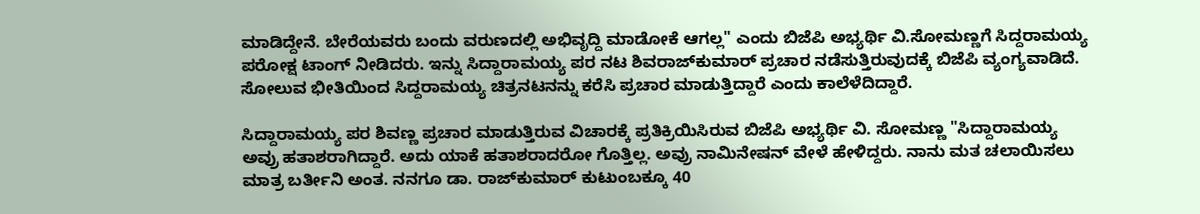ಮಾಡಿದ್ದೇನೆ. ಬೇರೆಯವರು ಬಂದು ವರುಣದಲ್ಲಿ ಅಭಿವೃದ್ದಿ ಮಾಡೋಕೆ ಆಗಲ್ಲ" ಎಂದು ಬಿಜೆಪಿ ಅಭ್ಯರ್ಥಿ ವಿ.ಸೋಮಣ್ಣಗೆ ಸಿದ್ದರಾಮಯ್ಯ ಪರೋಕ್ಷ ಟಾಂಗ್ ನೀಡಿದರು. ಇನ್ನು ಸಿದ್ದಾರಾಮಯ್ಯ ಪರ ನಟ ಶಿವರಾಜ್‌ಕುಮಾರ್ ಪ್ರಚಾರ ನಡೆಸುತ್ತಿರುವುದಕ್ಕೆ ಬಿಜೆಪಿ ವ್ಯಂಗ್ಯವಾಡಿದೆ. ಸೋಲುವ ಭೀತಿಯಿಂದ ಸಿದ್ದರಾಮಯ್ಯ ಚಿತ್ರನಟನನ್ನು ಕರೆಸಿ ಪ್ರಚಾರ ಮಾಡುತ್ತಿದ್ದಾರೆ ಎಂದು ಕಾಲೆಳೆದಿದ್ದಾರೆ.

ಸಿದ್ದಾರಾಮಯ್ಯ ಪರ ಶಿವಣ್ಣ ಪ್ರಚಾರ ಮಾಡುತ್ತಿರುವ ವಿಚಾರಕ್ಕೆ ಪ್ರತಿಕ್ರಿಯಿಸಿರುವ ಬಿಜೆಪಿ ಅಭ್ಯರ್ಥಿ ವಿ. ಸೋಮಣ್ಣ "ಸಿದ್ದಾರಾಮಯ್ಯ ಅವ್ರು ಹತಾಶರಾಗಿದ್ದಾರೆ. ಅದು ಯಾಕೆ ಹತಾಶರಾದರೋ ಗೊತ್ತಿಲ್ಲ. ಅವ್ರು ನಾಮಿನೇಷನ್ ವೇಳೆ ಹೇಳಿದ್ದರು. ನಾನು ಮತ ಚಲಾಯಿಸಲು ಮಾತ್ರ ಬರ್ತೀನಿ ಅಂತ. ನನಗೂ ಡಾ. ರಾಜ್‌ಕುಮಾರ್ ಕುಟುಂಬಕ್ಕೂ 40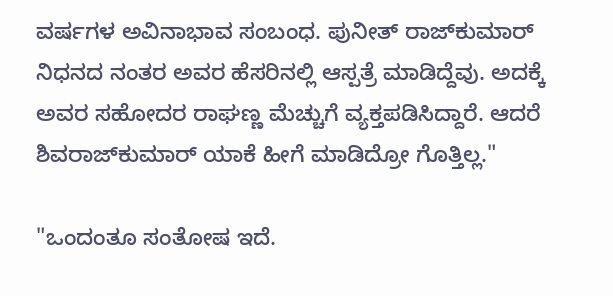ವರ್ಷಗಳ ಅವಿನಾಭಾವ ಸಂಬಂಧ. ಪುನೀತ್ ರಾಜ್‌ಕುಮಾರ್ ನಿಧನದ ನಂತರ ಅವರ ಹೆಸರಿನಲ್ಲಿ ಆಸ್ಪತ್ರೆ ಮಾಡಿದ್ದೆವು. ಅದಕ್ಕೆ ಅವರ ಸಹೋದರ ರಾಘಣ್ಣ ಮೆಚ್ಚುಗೆ ವ್ಯಕ್ತಪಡಿಸಿದ್ದಾರೆ. ಆದರೆ ಶಿವರಾಜ್‌ಕುಮಾರ್ ಯಾಕೆ ಹೀಗೆ ಮಾಡಿದ್ರೋ ಗೊತ್ತಿಲ್ಲ."

"ಒಂದಂತೂ ಸಂತೋಷ ಇದೆ.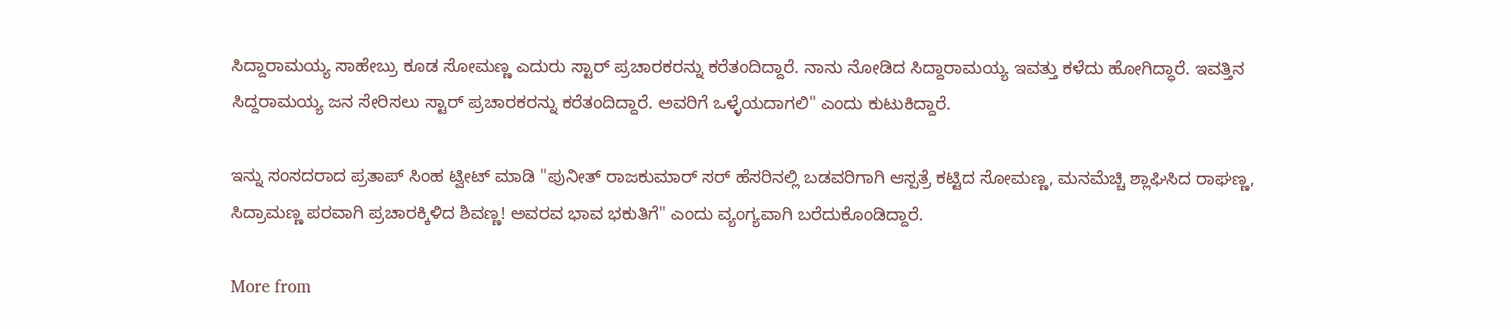ಸಿದ್ದಾರಾಮಯ್ಯ ಸಾಹೇಬ್ರು ಕೂಡ ಸೋಮಣ್ಣ ಎದುರು ಸ್ಟಾರ್ ಪ್ರಚಾರಕರನ್ನು ಕರೆತಂದಿದ್ದಾರೆ. ನಾನು ನೋಡಿದ ಸಿದ್ದಾರಾಮಯ್ಯ ಇವತ್ತು ಕಳೆದು ಹೋಗಿದ್ಧಾರೆ. ಇವತ್ತಿನ ಸಿದ್ದರಾಮಯ್ಯ ಜನ ಸೇರಿಸಲು ಸ್ಟಾರ್ ಪ್ರಚಾರಕರನ್ನು ಕರೆತಂದಿದ್ದಾರೆ. ಅವರಿಗೆ ಒಳ್ಳೆಯದಾಗಲಿ" ಎಂದು ಕುಟುಕಿದ್ದಾರೆ.

ಇನ್ನು ಸಂಸದರಾದ ಪ್ರತಾಪ್ ಸಿಂಹ ಟ್ವೀಟ್ ಮಾಡಿ "ಪುನೀತ್ ರಾಜಕುಮಾರ್ ಸರ್ ಹೆಸರಿನಲ್ಲಿ ಬಡವರಿಗಾಗಿ ಆಸ್ಪತ್ರೆ ಕಟ್ಟಿದ ಸೋಮಣ್ಣ, ಮನಮೆಚ್ಚಿ ಶ್ಲಾಘಿಸಿದ ರಾಘಣ್ಣ, ಸಿದ್ರಾಮಣ್ಣ ಪರವಾಗಿ ಪ್ರಚಾರಕ್ಕಿಳಿದ ಶಿವಣ್ಣ! ಅವರವ ಭಾವ ಭಕುತಿಗೆ" ಎಂದು ವ್ಯಂಗ್ಯವಾಗಿ ಬರೆದುಕೊಂಡಿದ್ದಾರೆ.

More from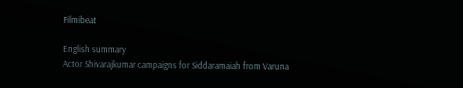Filmibeat

English summary
Actor Shivarajkumar campaigns for Siddaramaiah from Varuna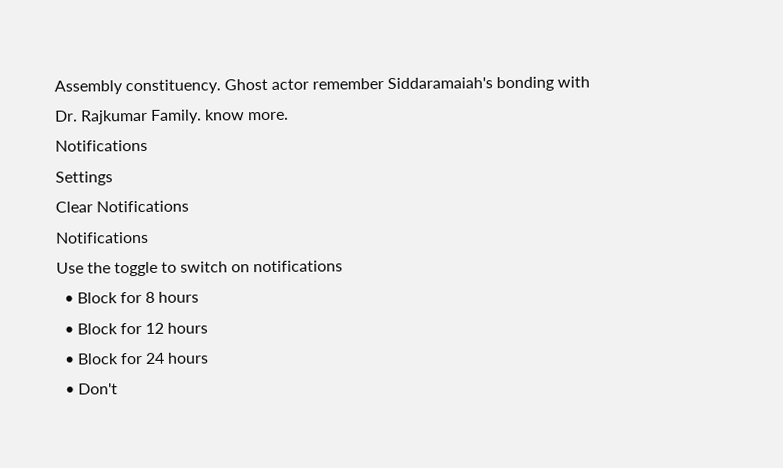Assembly constituency. Ghost actor remember Siddaramaiah's bonding with Dr. Rajkumar Family. know more.
Notifications
Settings
Clear Notifications
Notifications
Use the toggle to switch on notifications
  • Block for 8 hours
  • Block for 12 hours
  • Block for 24 hours
  • Don't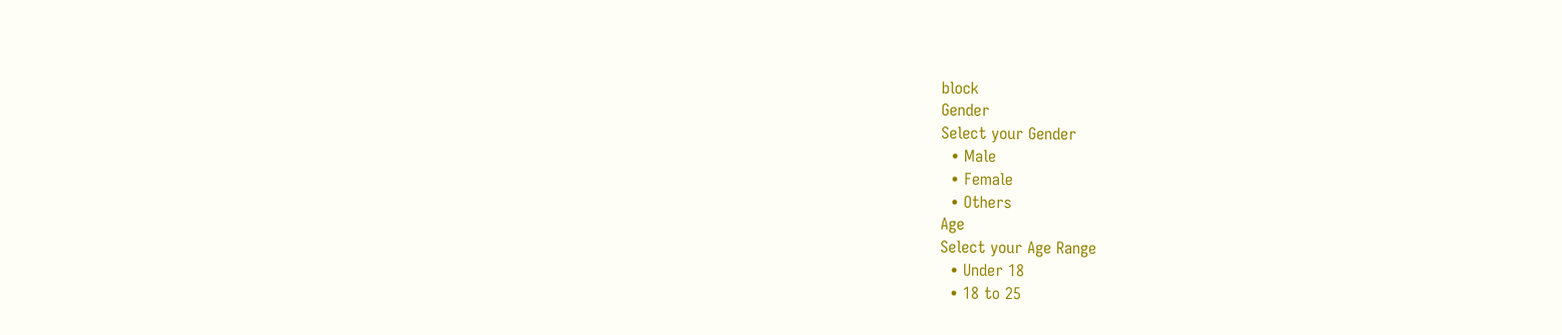block
Gender
Select your Gender
  • Male
  • Female
  • Others
Age
Select your Age Range
  • Under 18
  • 18 to 25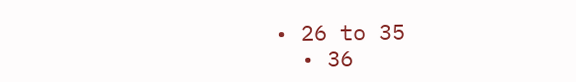• 26 to 35
  • 36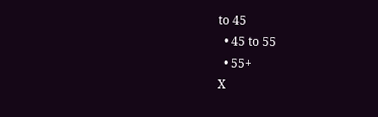to 45
  • 45 to 55
  • 55+
X